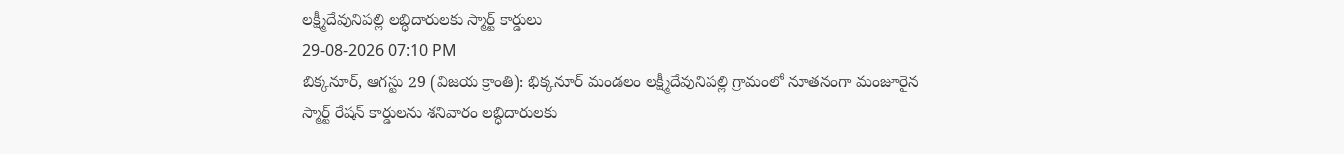లక్ష్మీదేవునిపల్లి లబ్ధిదారులకు స్మార్ట్ కార్డులు
29-08-2026 07:10 PM
బిక్కనూర్, ఆగస్టు 29 (విజయ క్రాంతి): భిక్కనూర్ మండలం లక్ష్మీదేవునిపల్లి గ్రామంలో నూతనంగా మంజూరైన స్మార్ట్ రేషన్ కార్డులను శనివారం లబ్ధిదారులకు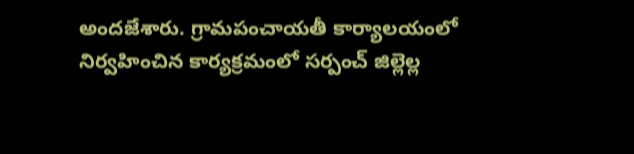అందజేశారు. గ్రామపంచాయతీ కార్యాలయంలో నిర్వహించిన కార్యక్రమంలో సర్పంచ్ జిల్లెల్ల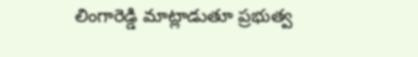లింగారెడ్డి మాట్లాడుతూ ప్రభుత్వ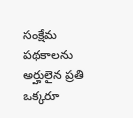సంక్షేమ పథకాలను అర్హులైన ప్రతి ఒక్కరూ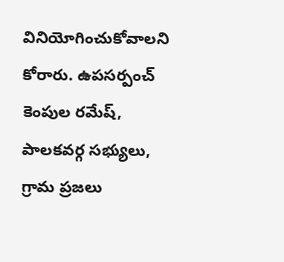వినియోగించుకోవాలని కోరారు. ఉపసర్పంచ్ కెంపుల రమేష్, పాలకవర్గ సభ్యులు, గ్రామ ప్రజలు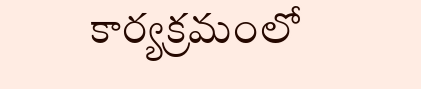కార్యక్రమంలో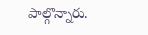పాల్గొన్నారు.